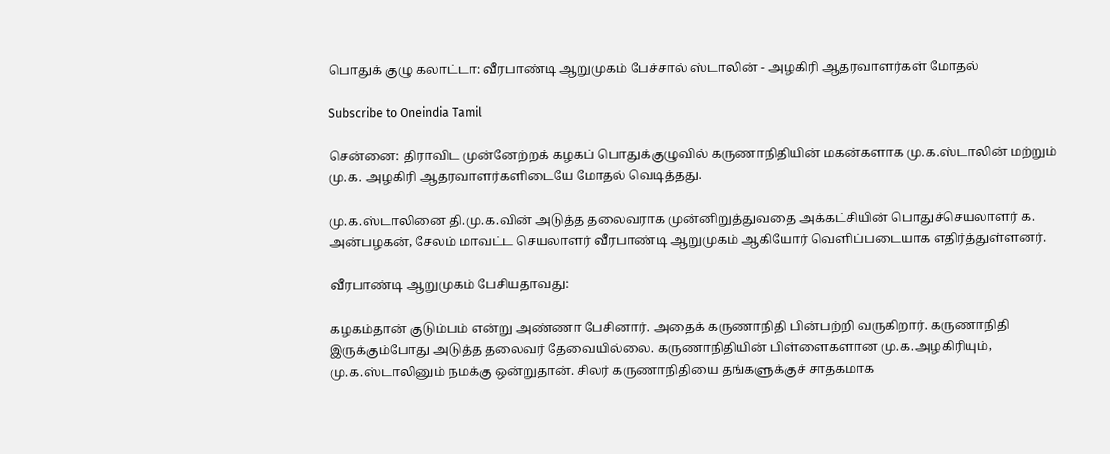பொதுக் குழு கலாட்டா: வீரபாண்டி ஆறுமுகம் பேச்சால் ஸ்டாலின் - அழகிரி ஆதரவாளர்கள் மோதல்

Subscribe to Oneindia Tamil

சென்னை: திராவிட முன்னேற்றக் கழகப் பொதுக்குழுவில் கருணாநிதியின் மகன்களாக மு.க.ஸ்டாலின் மற்றும் மு.க. அழகிரி ஆதரவாளர்களிடையே மோதல் வெடித்தது.

மு.க.ஸ்டாலினை தி.மு.க.வின் அடுத்த தலைவராக முன்னிறுத்துவதை அக்கட்சியின் பொதுச்செயலாளர் க. அன்பழகன், சேலம் மாவட்ட செயலாளர் வீரபாண்டி ஆறுமுகம் ஆகியோர் வெளிப்படையாக எதிர்த்துள்ளனர்.

வீரபாண்டி ஆறுமுகம் பேசியதாவது:

கழகம்தான் குடும்பம் என்று அண்ணா பேசினார். அதைக் கருணாநிதி பின்பற்றி வருகிறார். கருணாநிதி இருக்கும்போது அடுத்த தலைவர் தேவையில்லை. கருணாநிதியின் பிள்ளைகளான மு.க.அழகிரியும், மு.க.ஸ்டாலினும் நமக்கு ஒன்றுதான். சிலர் கருணாநிதியை தங்களுக்குச் சாதகமாக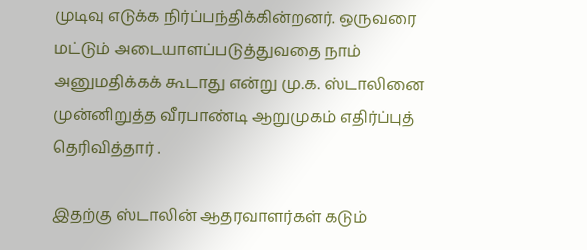முடிவு எடுக்க நிர்ப்பந்திக்கின்றனர். ஒருவரை மட்டும் அடையாளப்படுத்துவதை நாம் அனுமதிக்கக் கூடாது என்று மு.க. ஸ்டாலினை முன்னிறுத்த வீரபாண்டி ஆறுமுகம் எதிர்ப்புத் தெரிவித்தார் .

இதற்கு ஸ்டாலின் ஆதரவாளர்கள் கடும்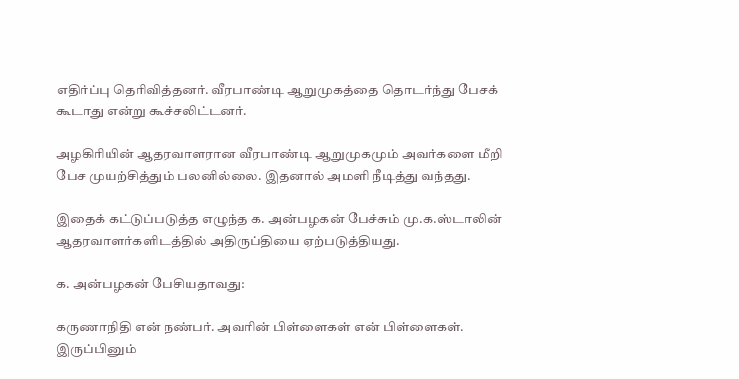எதிர்ப்பு தெரிவித்தனர். வீரபாண்டி ஆறுமுகத்தை தொடர்ந்து பேசக் கூடாது என்று கூச்சலிட்டனர்.

அழகிரியின் ஆதரவாளரான வீரபாண்டி ஆறுமுகமும் அவர்களை மீறி பேச முயற்சித்தும் பலனில்லை. இதனால் அமளி நீடித்து வந்தது.

இதைக் கட்டுப்படுத்த எழுந்த க. அன்பழகன் பேச்சும் மு.க.ஸ்டாலின் ஆதரவாளர்களிடத்தில் அதிருப்தியை ஏற்படுத்தியது.

க. அன்பழகன் பேசியதாவது:

கருணாநிதி என் நண்பர். அவரின் பிள்ளைகள் என் பிள்ளைகள். இருப்பினும்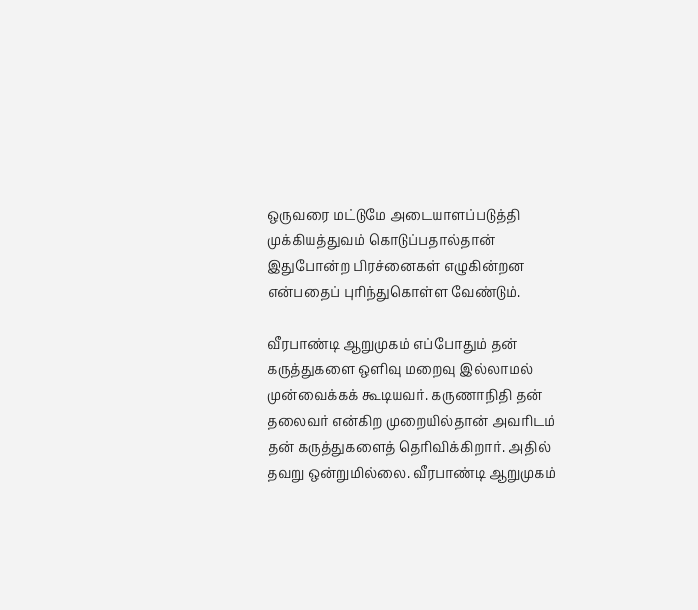ஒருவரை மட்டுமே அடையாளப்படுத்தி முக்கியத்துவம் கொடுப்பதால்தான் இதுபோன்ற பிரச்னைகள் எழுகின்றன என்பதைப் புரிந்துகொள்ள வேண்டும்.

வீரபாண்டி ஆறுமுகம் எப்போதும் தன் கருத்துகளை ஒளிவு மறைவு இல்லாமல் முன்வைக்கக் கூடியவர். கருணாநிதி தன் தலைவர் என்கிற முறையில்தான் அவரிடம் தன் கருத்துகளைத் தெரிவிக்கிறார். அதில் தவறு ஒன்றுமில்லை. வீரபாண்டி ஆறுமுகம்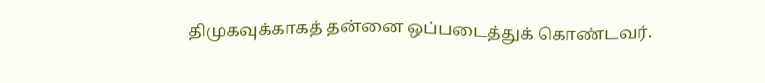திமுகவுக்காகத் தன்னை ஒப்படைத்துக் கொண்டவர்.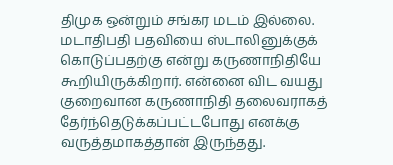திமுக ஒன்றும் சங்கர மடம் இல்லை. மடாதிபதி பதவியை ஸ்டாலினுக்குக் கொடுப்பதற்கு என்று கருணாநிதியே கூறியிருக்கிறார். என்னை விட வயது குறைவான கருணாநிதி தலைவராகத் தேர்ந்தெடுக்கப்பட்டபோது எனக்கு வருத்தமாகத்தான் இருந்தது.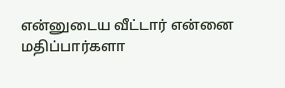என்னுடைய வீட்டார் என்னை மதிப்பார்களா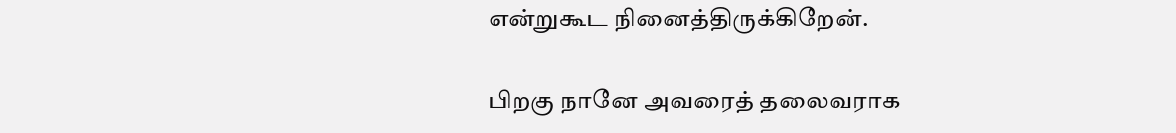என்றுகூட நினைத்திருக்கிறேன்.

பிறகு நானே அவரைத் தலைவராக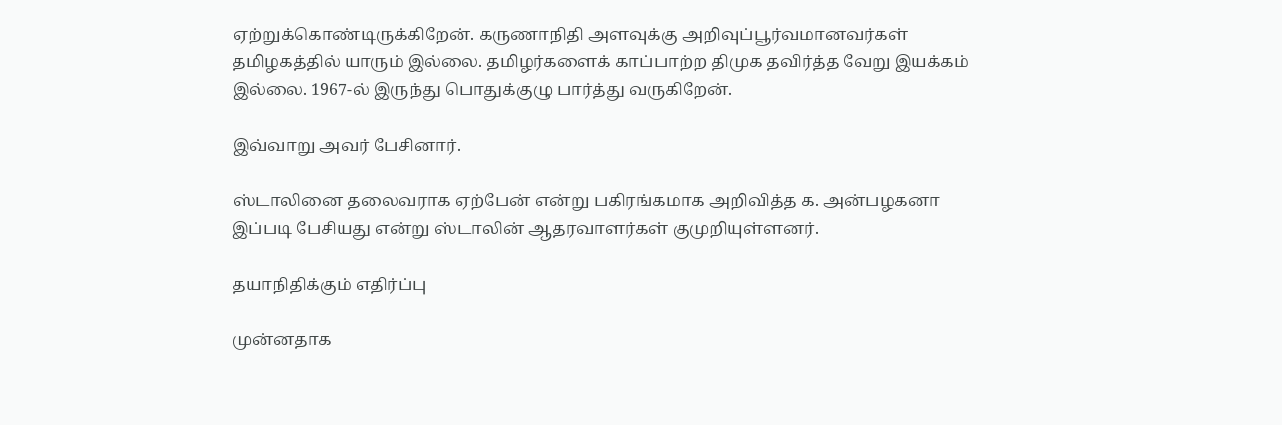ஏற்றுக்கொண்டிருக்கிறேன். கருணாநிதி அளவுக்கு அறிவுப்பூர்வமானவர்கள் தமிழகத்தில் யாரும் இல்லை. தமிழர்களைக் காப்பாற்ற திமுக தவிர்த்த வேறு இயக்கம் இல்லை. 1967-ல் இருந்து பொதுக்குழு பார்த்து வருகிறேன்.

இவ்வாறு அவர் பேசினார்.

ஸ்டாலினை தலைவராக ஏற்பேன் என்று பகிரங்கமாக அறிவித்த க. அன்பழகனா இப்படி பேசியது என்று ஸ்டாலின் ஆதரவாளர்கள் குமுறியுள்ளனர்.

தயாநிதிக்கும் எதிர்ப்பு

முன்னதாக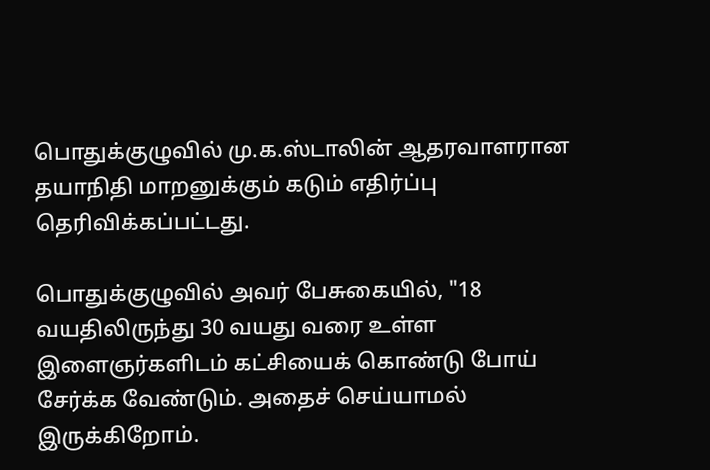பொதுக்குழுவில் மு.க.ஸ்டாலின் ஆதரவாளரான தயாநிதி மாறனுக்கும் கடும் எதிர்ப்பு தெரிவிக்கப்பட்டது.

பொதுக்குழுவில் அவர் பேசுகையில், "18 வயதிலிருந்து 30 வயது வரை உள்ள இளைஞர்களிடம் கட்சியைக் கொண்டு போய் சேர்க்க வேண்டும். அதைச் செய்யாமல் இருக்கிறோம்.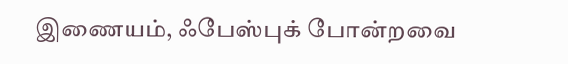இணையம், ஃபேஸ்புக் போன்றவை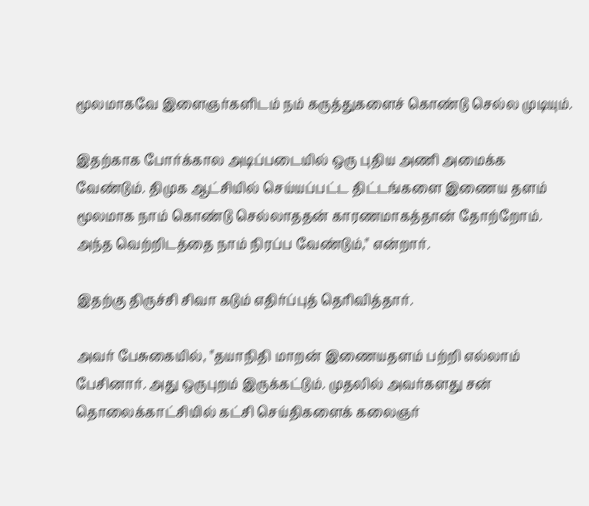மூலமாகவே இளைஞர்களிடம் நம் கருத்துகளைச் கொண்டு செல்ல முடியும்.

இதற்காக போர்க்கால அடிப்படையில் ஒரு புதிய அணி அமைக்க வேண்டும். திமுக ஆட்சியில் செய்யப்பட்ட திட்டங்களை இணைய தளம் மூலமாக நாம் கொண்டு செல்லாததன் காரணமாகத்தான் தோற்றோம். அந்த வெற்றிடத்தை நாம் நிரப்ப வேண்டும்," என்றார்.

இதற்கு திருச்சி சிவா கடும் எதிர்ப்புத் தெரிவித்தார்.

அவர் பேசுகையில், "தயாநிதி மாறன் இணையதளம் பற்றி எல்லாம் பேசினார். அது ஒருபுறம் இருக்கட்டும். முதலில் அவர்களது சன் தொலைக்காட்சியில் கட்சி செய்திகளைக் கலைஞர்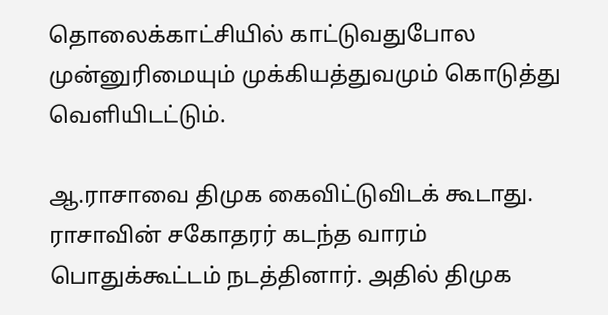தொலைக்காட்சியில் காட்டுவதுபோல முன்னுரிமையும் முக்கியத்துவமும் கொடுத்து வெளியிடட்டும்.

ஆ.ராசாவை திமுக கைவிட்டுவிடக் கூடாது. ராசாவின் சகோதரர் கடந்த வாரம் பொதுக்கூட்டம் நடத்தினார். அதில் திமுக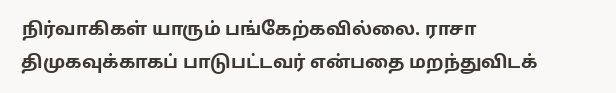நிர்வாகிகள் யாரும் பங்கேற்கவில்லை. ராசா திமுகவுக்காகப் பாடுபட்டவர் என்பதை மறந்துவிடக்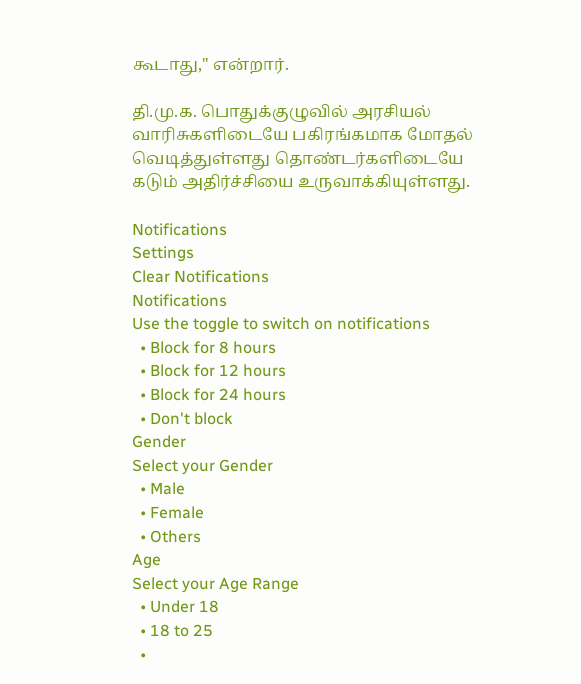கூடாது," என்றார்.

தி.மு.க. பொதுக்குழுவில் அரசியல் வாரிசுகளிடையே பகிரங்கமாக மோதல் வெடித்துள்ளது தொண்டர்களிடையே கடும் அதிர்ச்சியை உருவாக்கியுள்ளது.

Notifications
Settings
Clear Notifications
Notifications
Use the toggle to switch on notifications
  • Block for 8 hours
  • Block for 12 hours
  • Block for 24 hours
  • Don't block
Gender
Select your Gender
  • Male
  • Female
  • Others
Age
Select your Age Range
  • Under 18
  • 18 to 25
  •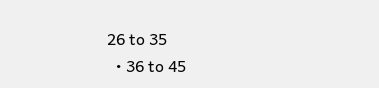26 to 35
  • 36 to 45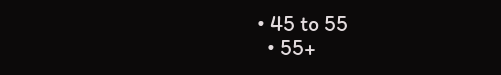• 45 to 55
  • 55+